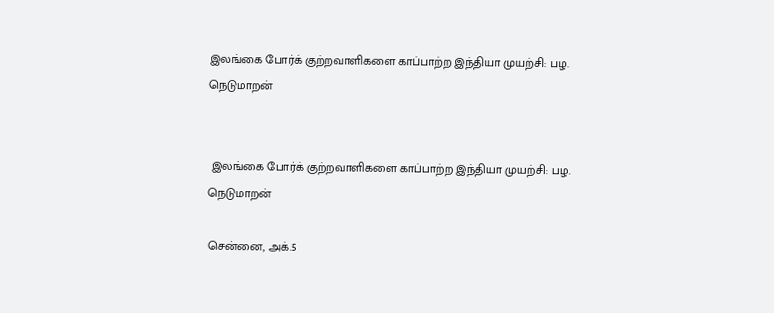இலங்கை போர்க் குற்றவாளிகளை காப்பாற்ற இந்தியா முயற்சி: பழ. நெடுமாறன்


 இலங்கை போர்க் குற்றவாளிகளை காப்பாற்ற இந்தியா முயற்சி: பழ. நெடுமாறன்

சென்னை, அக்.5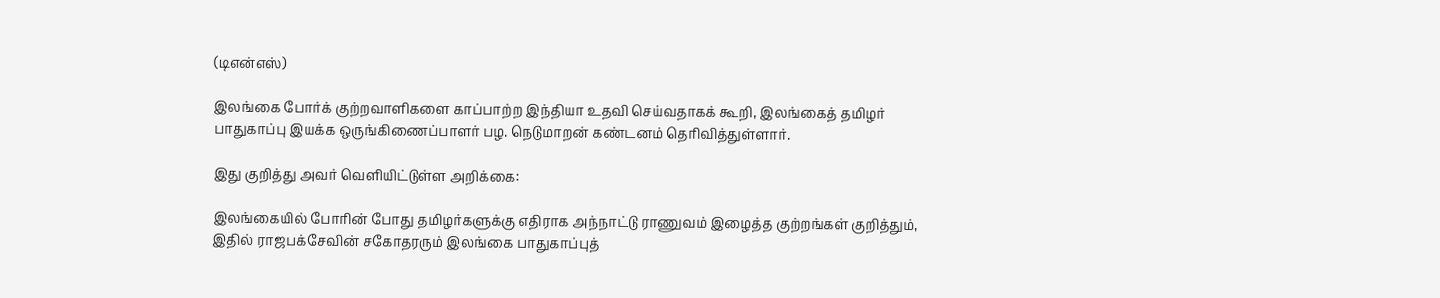(டிஎன்எஸ்)

இலங்கை போர்க் குற்றவாளிகளை காப்பாற்ற இந்தியா உதவி செய்வதாகக் கூறி, இலங்கைத் தமிழர் பாதுகாப்பு இயக்க ஒருங்கிணைப்பாளர் பழ. நெடுமாறன் கண்டனம் தெரிவித்துள்ளார்.

இது குறித்து அவர் வெளியிட்டுள்ள அறிக்கை:

இலங்கையில் போரின் போது தமிழர்களுக்கு எதிராக அந்நாட்டு ராணுவம் இழைத்த குற்றங்கள் குறித்தும், இதில் ராஜபக்சேவின் சகோதரரும் இலங்கை பாதுகாப்புத்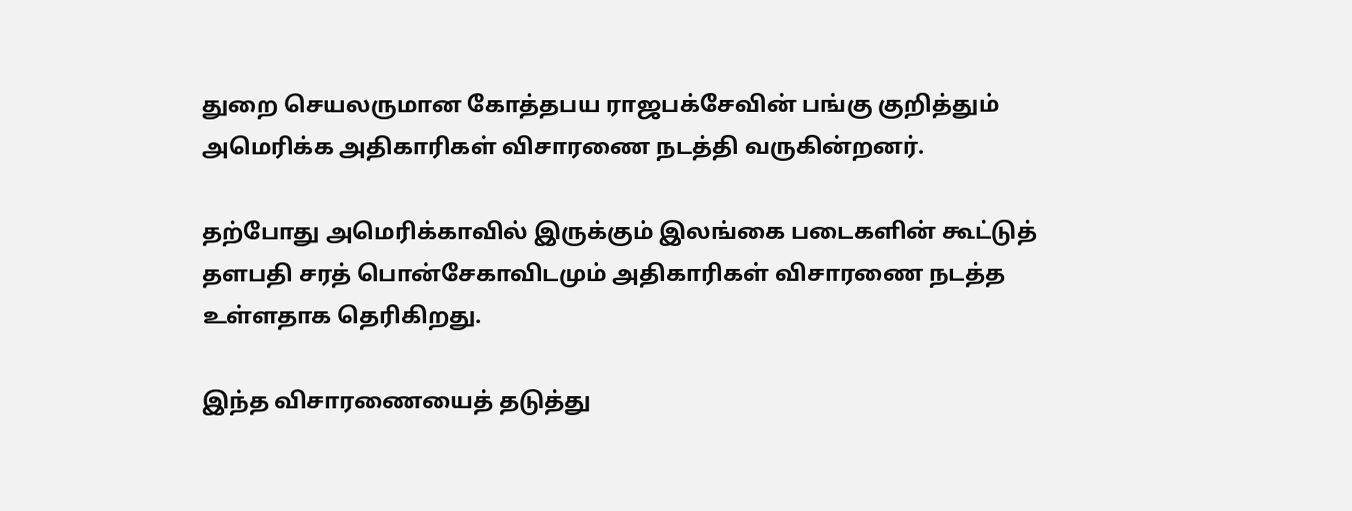துறை செயலருமான கோத்தபய ராஜபக்சேவின் பங்கு குறித்தும் அமெரிக்க அதிகாரிகள் விசாரணை நடத்தி வருகின்றனர்.

தற்போது அமெரிக்காவில் இருக்கும் இலங்கை படைகளின் கூட்டுத் தளபதி சரத் பொன்சேகாவிடமும் அதிகாரிகள் விசாரணை நடத்த உள்ளதாக தெரிகிறது.

இந்த விசாரணையைத் தடுத்து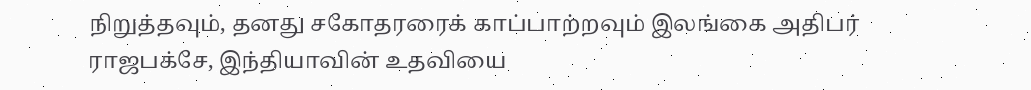நிறுத்தவும், தனது சகோதரரைக் காப்பாற்றவும் இலங்கை அதிபர் ராஜபக்சே, இந்தியாவின் உதவியை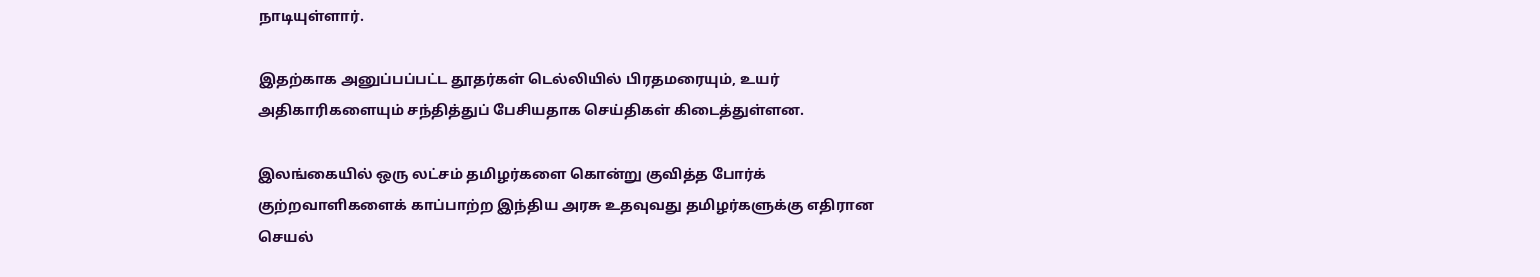நாடியுள்ளார்.

இதற்காக அனுப்பப்பட்ட தூதர்கள் டெல்லியில் பிரதமரையும், உயர் அதிகாரிகளையும் சந்தித்துப் பேசியதாக செய்திகள் கிடைத்துள்ளன.

இலங்கையில் ஒரு லட்சம் தமிழர்களை கொன்று குவித்த போர்க் குற்றவாளிகளைக் காப்பாற்ற இந்திய அரசு உதவுவது தமிழர்களுக்கு எதிரான செயல்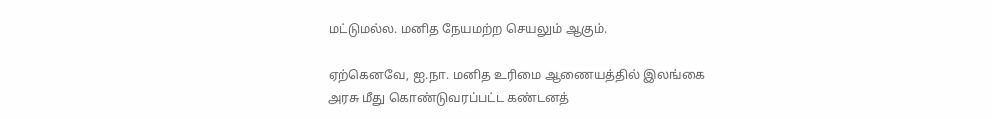மட்டுமல்ல. மனித நேயமற்ற செயலும் ஆகும்.

ஏற்கெனவே, ஐ.நா. மனித உரிமை ஆணையத்தில் இலங்கை அரசு மீது கொண்டுவரப்பட்ட கண்டனத்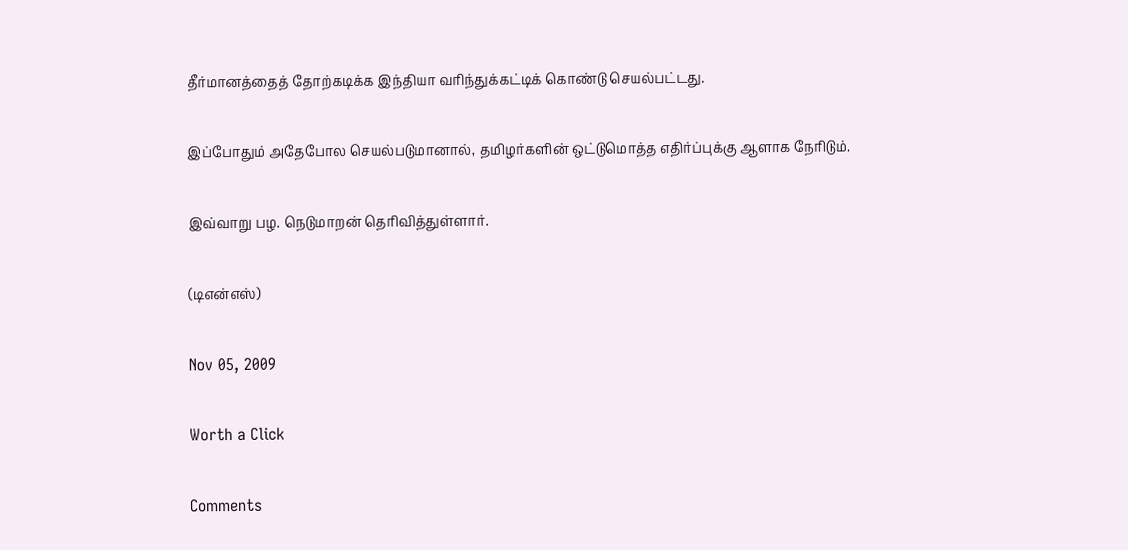தீர்மானத்தைத் தோற்கடிக்க இந்தியா வரிந்துக்கட்டிக் கொண்டு செயல்பட்டது.

இப்போதும் அதேபோல செயல்படுமானால், தமிழர்களின் ஒட்டுமொத்த எதிர்ப்புக்கு ஆளாக நேரிடும்.

இவ்வாறு பழ. நெடுமாறன் தெரிவித்துள்ளார்.

(டிஎன்எஸ்)

Nov 05, 2009

Worth a Click

Comments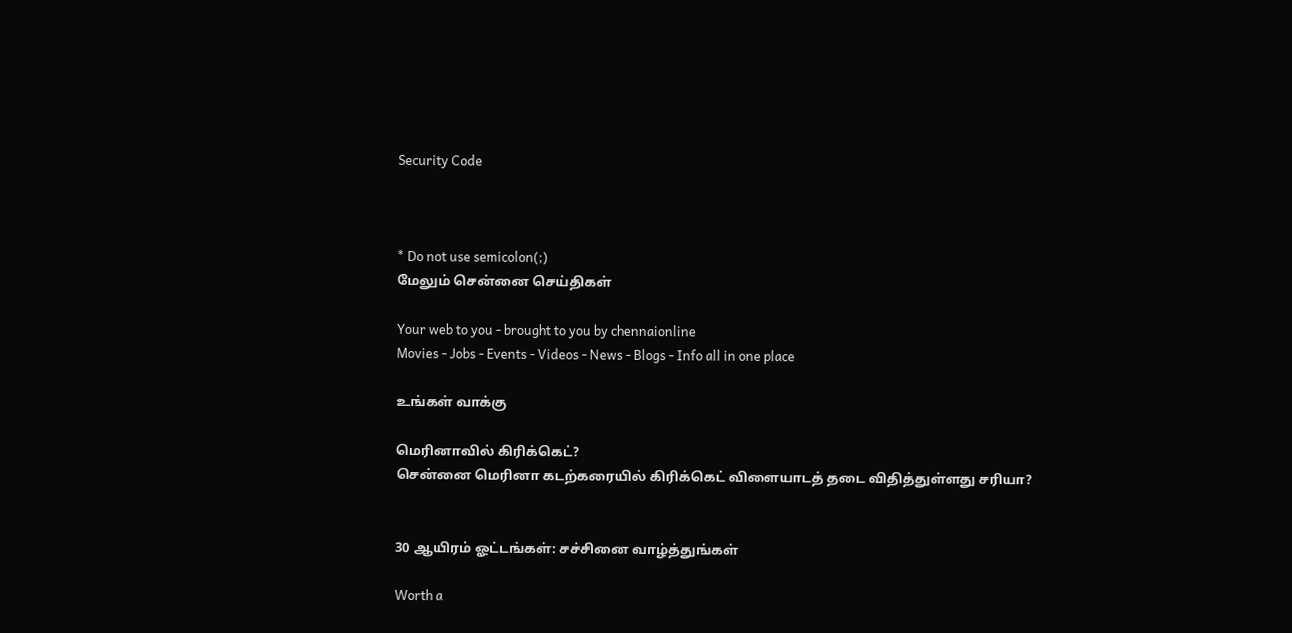Security Code



* Do not use semicolon(;)
மேலும் சென்னை செய்திகள்

Your web to you - brought to you by chennaionline
Movies - Jobs - Events - Videos - News - Blogs - Info all in one place

உங்கள் வாக்கு

மெரினாவில் கிரிக்கெட்?
சென்னை மெரினா கடற்கரையில் கிரிக்கெட் விளையாடத் தடை விதித்துள்ளது சரியா?


30 ஆயிரம் ஓட்டங்கள்: சச்சினை வாழ்த்துங்கள்

Worth a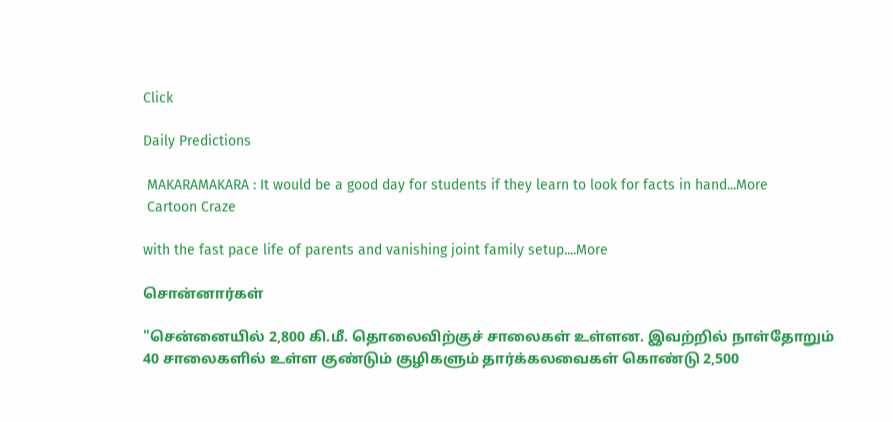Click

Daily Predictions

 MAKARAMAKARA : It would be a good day for students if they learn to look for facts in hand...More
 Cartoon Craze

with the fast pace life of parents and vanishing joint family setup....More

சொன்னார்கள்

"சென்னையில் 2,800 கி.மீ. தொலைவிற்குச் சாலைகள் உள்ளன. இவற்றில் நாள்தோறும் 40 சாலைகளில் உள்ள குண்டும் குழிகளும் தார்க்கலவைகள் கொண்டு 2,500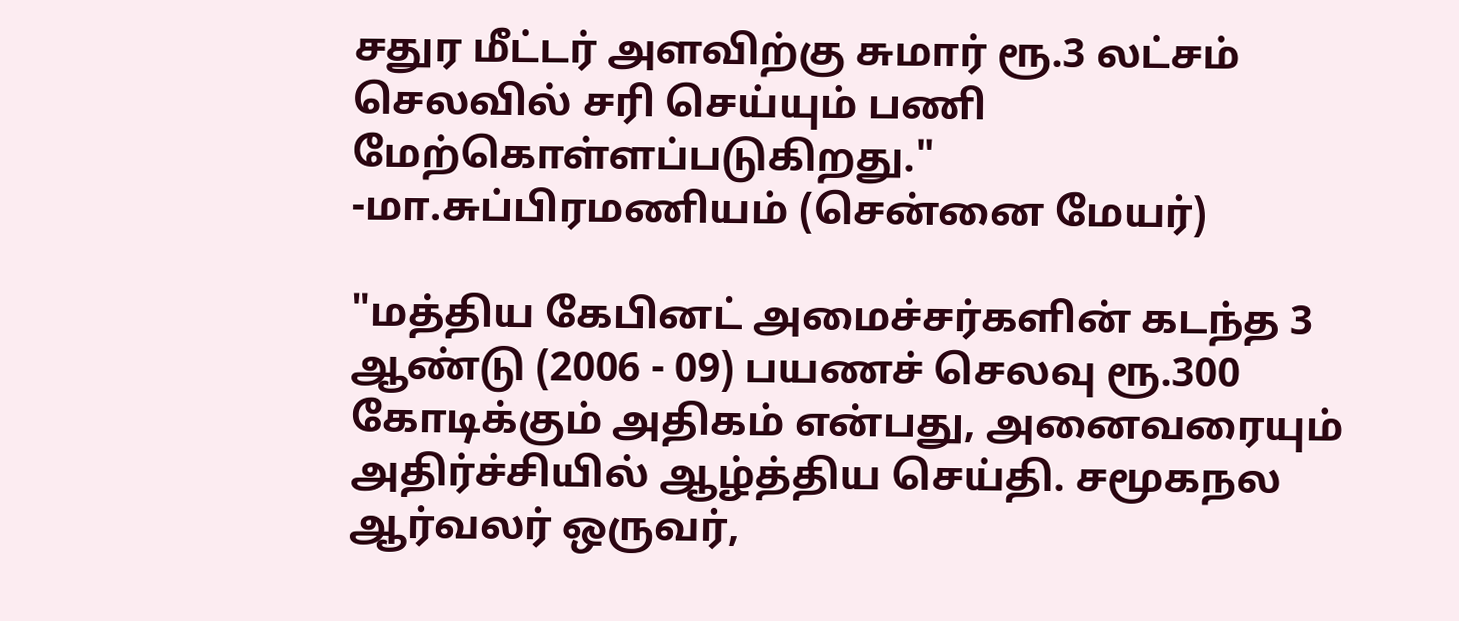சதுர மீட்டர் அளவிற்கு சுமார் ரூ.3 லட்சம் செலவில் சரி செய்யும் பணி மேற்கொள்ளப்படுகிறது."
-மா.சுப்பிரமணியம் (சென்னை மேயர்)

"மத்திய கேபினட் அமைச்சர்களின் கடந்த 3 ஆண்டு (2006 - 09) பயணச் செலவு ரூ.300 கோடிக்கும் அதிகம் என்பது, அனைவரையும் அதிர்ச்சியில் ஆழ்த்திய செய்தி. சமூகநல ஆர்வலர் ஒருவர்,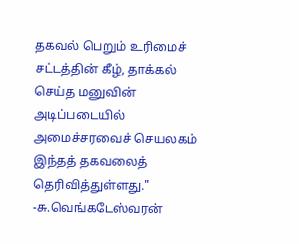தகவல் பெறும் உரிமைச் சட்டத்தின் கீழ், தாக்கல் செய்த மனுவின் அடிப்படையில் அமைச்சரவைச் செயலகம் இந்தத் தகவலைத் தெரிவித்துள்ளது."
-சு.வெங்கடேஸ்வரன்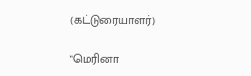(கட்டுரையாளர்)

"மெரினா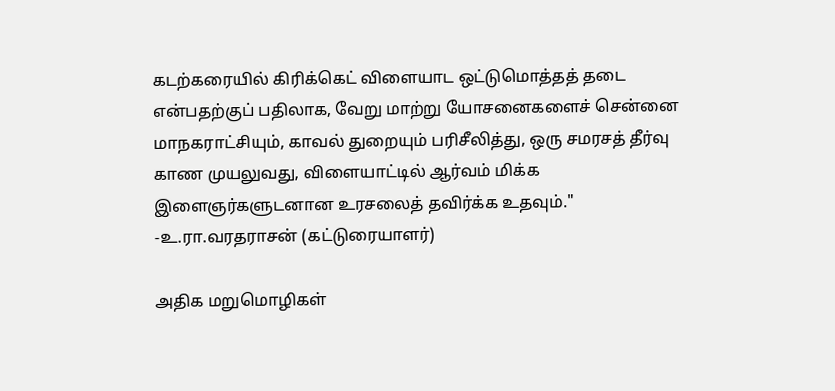கடற்கரையில் கிரிக்கெட் விளையாட ஒட்டுமொத்தத் தடை என்பதற்குப் பதிலாக, வேறு மாற்று யோசனைகளைச் சென்னை மாநகராட்சியும், காவல் துறையும் பரிசீலித்து, ஒரு சமரசத் தீர்வு காண முயலுவது, விளையாட்டில் ஆர்வம் மிக்க இளைஞர்களுடனான உரசலைத் தவிர்க்க உதவும்."
-உ.ரா.வரதராசன் (கட்டுரையாளர்)

அதிக மறுமொழிகள்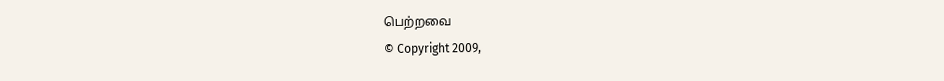பெற்றவை
© Copyright 2009,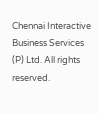Chennai Interactive Business Services (P) Ltd. All rights reserved.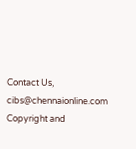Contact Us, cibs@chennaionline.com
Copyright and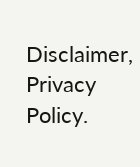Disclaimer, Privacy Policy.